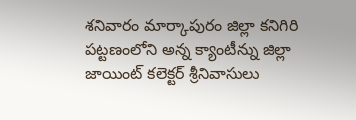శనివారం మార్కాపురం జిల్లా కనిగిరి పట్టణంలోని అన్న క్యాంటీన్ను జిల్లా జాయింట్ కలెక్టర్ శ్రీనివాసులు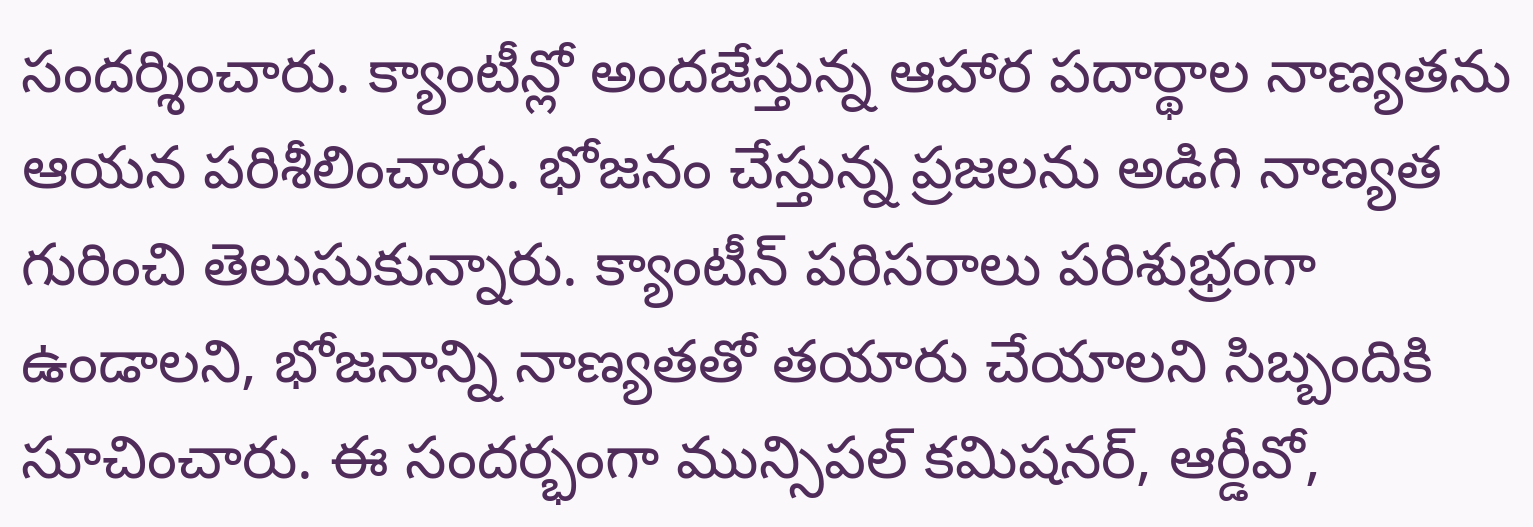సందర్శించారు. క్యాంటీన్లో అందజేస్తున్న ఆహార పదార్థాల నాణ్యతను ఆయన పరిశీలించారు. భోజనం చేస్తున్న ప్రజలను అడిగి నాణ్యత గురించి తెలుసుకున్నారు. క్యాంటీన్ పరిసరాలు పరిశుభ్రంగా ఉండాలని, భోజనాన్ని నాణ్యతతో తయారు చేయాలని సిబ్బందికి సూచించారు. ఈ సందర్భంగా మున్సిపల్ కమిషనర్, ఆర్డీవో,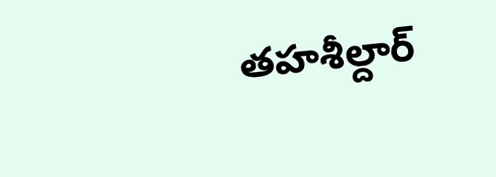తహశీల్దార్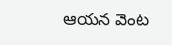ఆయన వెంట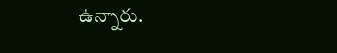ఉన్నారు.